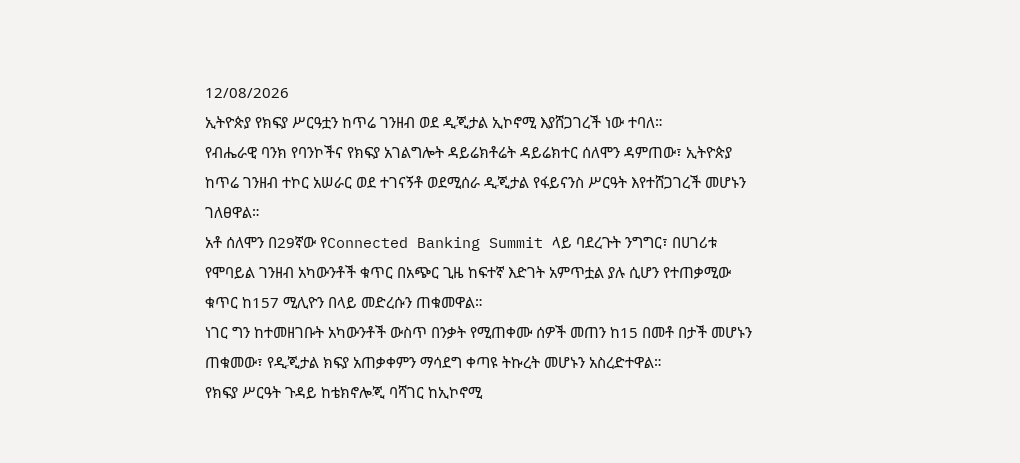12/08/2026
ኢትዮጵያ የክፍያ ሥርዓቷን ከጥሬ ገንዘብ ወደ ዲጂታል ኢኮኖሚ እያሸጋገረች ነው ተባለ።
የብሔራዊ ባንክ የባንኮችና የክፍያ አገልግሎት ዳይሬክቶሬት ዳይሬክተር ሰለሞን ዳምጠው፣ ኢትዮጵያ ከጥሬ ገንዘብ ተኮር አሠራር ወደ ተገናኝቶ ወደሚሰራ ዲጂታል የፋይናንስ ሥርዓት እየተሸጋገረች መሆኑን ገለፀዋል።
አቶ ሰለሞን በ29ኛው የConnected Banking Summit ላይ ባደረጉት ንግግር፣ በሀገሪቱ የሞባይል ገንዘብ አካውንቶች ቁጥር በአጭር ጊዜ ከፍተኛ እድገት አምጥቷል ያሉ ሲሆን የተጠቃሚው ቁጥር ከ157 ሚሊዮን በላይ መድረሱን ጠቁመዋል።
ነገር ግን ከተመዘገቡት አካውንቶች ውስጥ በንቃት የሚጠቀሙ ሰዎች መጠን ከ15 በመቶ በታች መሆኑን ጠቁመው፣ የዲጂታል ክፍያ አጠቃቀምን ማሳደግ ቀጣዩ ትኩረት መሆኑን አስረድተዋል።
የክፍያ ሥርዓት ጉዳይ ከቴክኖሎጂ ባሻገር ከኢኮኖሚ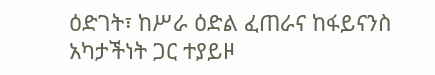ዕድገት፣ ከሥራ ዕድል ፈጠራና ከፋይናንስ አካታችነት ጋር ተያይዞ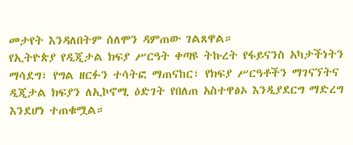መታየት እንዳለበትም ሰለሞን ዳምጠው ገልጸዋል።
የኢትዮጵያ የዲጂታል ክፍያ ሥርዓት ቀጣዩ ትኩረት የፋይናንስ አካታችነትን ማሳደግ፣ የግል ዘርፉን ተሳትፎ ማጠናከር፣ የክፍያ ሥርዓቶችን ማገናኘትና ዲጂታል ክፍያን ለኢኮኖሚ ዕድገት የበለጠ አስተዋፅኦ እንዲያደርግ ማድረግ እንደሆነ ተጠቁሟል።